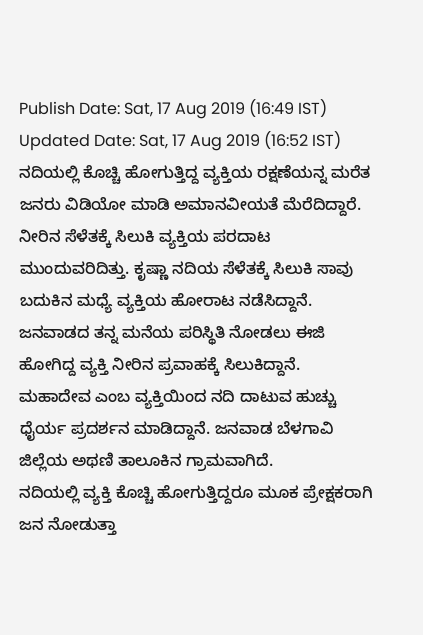Publish Date: Sat, 17 Aug 2019 (16:49 IST)
Updated Date: Sat, 17 Aug 2019 (16:52 IST)
ನದಿಯಲ್ಲಿ ಕೊಚ್ಚಿ ಹೋಗುತ್ತಿದ್ದ ವ್ಯಕ್ತಿಯ ರಕ್ಷಣೆಯನ್ನ ಮರೆತ ಜನರು ವಿಡಿಯೋ ಮಾಡಿ ಅಮಾನವೀಯತೆ ಮೆರೆದಿದ್ದಾರೆ.
ನೀರಿನ ಸೆಳೆತಕ್ಕೆ ಸಿಲುಕಿ ವ್ಯಕ್ತಿಯ ಪರದಾಟ ಮುಂದುವರಿದಿತ್ತು. ಕೃಷ್ಣಾ ನದಿಯ ಸೆಳೆತಕ್ಕೆ ಸಿಲುಕಿ ಸಾವು ಬದುಕಿನ ಮಧ್ಯೆ ವ್ಯಕ್ತಿಯ ಹೋರಾಟ ನಡೆಸಿದ್ದಾನೆ.
ಜನವಾಡದ ತನ್ನ ಮನೆಯ ಪರಿಸ್ಥಿತಿ ನೋಡಲು ಈಜಿ ಹೋಗಿದ್ದ ವ್ಯಕ್ತಿ ನೀರಿನ ಪ್ರವಾಹಕ್ಕೆ ಸಿಲುಕಿದ್ದಾನೆ.
ಮಹಾದೇವ ಎಂಬ ವ್ಯಕ್ತಿಯಿಂದ ನದಿ ದಾಟುವ ಹುಚ್ಚು ಧೈರ್ಯ ಪ್ರದರ್ಶನ ಮಾಡಿದ್ದಾನೆ. ಜನವಾಡ ಬೆಳಗಾವಿ ಜಿಲ್ಲೆಯ ಅಥಣಿ ತಾಲೂಕಿನ ಗ್ರಾಮವಾಗಿದೆ.
ನದಿಯಲ್ಲಿ ವ್ಯಕ್ತಿ ಕೊಚ್ಚಿ ಹೋಗುತ್ತಿದ್ದರೂ ಮೂಕ ಪ್ರೇಕ್ಷಕರಾಗಿ ಜನ ನೋಡುತ್ತಾ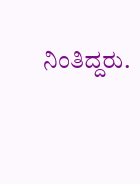ನಿಂತಿದ್ದರು.